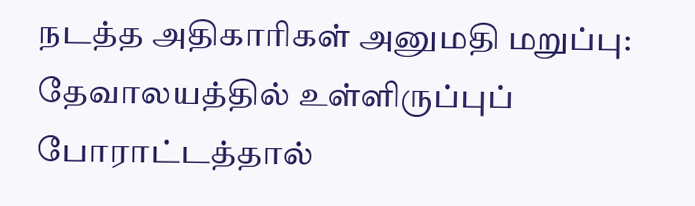நடத்த அதிகாரிகள் அனுமதி மறுப்பு: தேவாலயத்தில் உள்ளிருப்புப் போராட்டத்தால்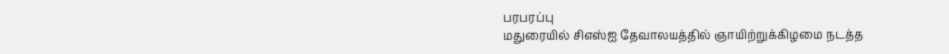பரபரப்பு
மதுரையில் சிஎஸ்ஐ தேவாலயத்தில் ஞாயிற்றுக்கிழமை நடத்த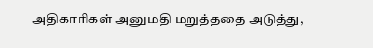அதிகாரிகள் அனுமதி மறுத்ததை அடுத்து,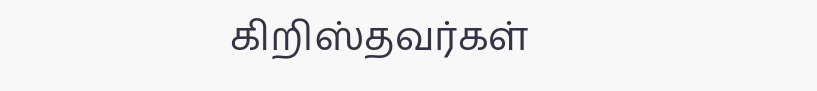கிறிஸ்தவர்கள்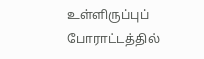உள்ளிருப்புப் போராட்டத்தில்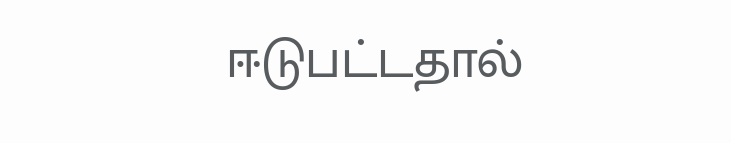ஈடுபட்டதால்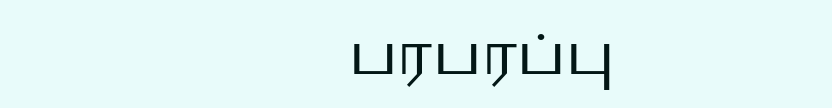பரபரப்பு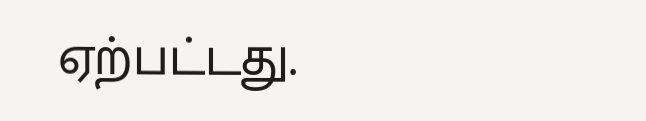ஏற்பட்டது.